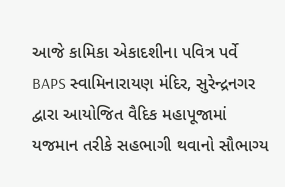આજે કામિકા એકાદશીના પવિત્ર પર્વે BAPS સ્વામિનારાયણ મંદિર, સુરેન્દ્રનગર દ્વારા આયોજિત વૈદિક મહાપૂજામાં યજમાન તરીકે સહભાગી થવાનો સૌભાગ્ય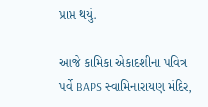પ્રાપ્ત થયું.

આજે કામિકા એકાદશીના પવિત્ર પર્વે BAPS સ્વામિનારાયણ મંદિર,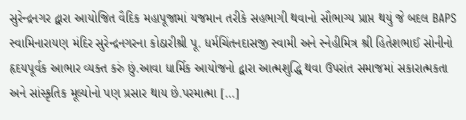સુરેન્દ્રનગર દ્વારા આયોજિત વૈદિક મહાપૂજામાં યજમાન તરીકે સહભાગી થવાનો સૌભાગ્ય પ્રાપ્ત થયું જે બદલ BAPS સ્વામિનારાયણ મંદિર સુરેન્દ્રનગરના કોઠારીશ્રી પૂ. ધર્મચિંતનદાસજી સ્વામી અને સ્નેહીમિત્ર શ્રી હિતેશભાઈ સોનીનો હૃદયપૂર્વક આભાર વ્યક્ત કરું છું.આવા ધાર્મિક આયોજનો દ્વારા આત્મશુદ્ધિ થવા ઉપરાંત સમાજમાં સકારાત્મકતા અને સાંસ્કૃતિક મૂલ્યોનો પણ પ્રસાર થાય છે.પરમાત્મા […]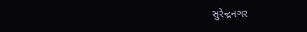સુરેન્દ્રનગર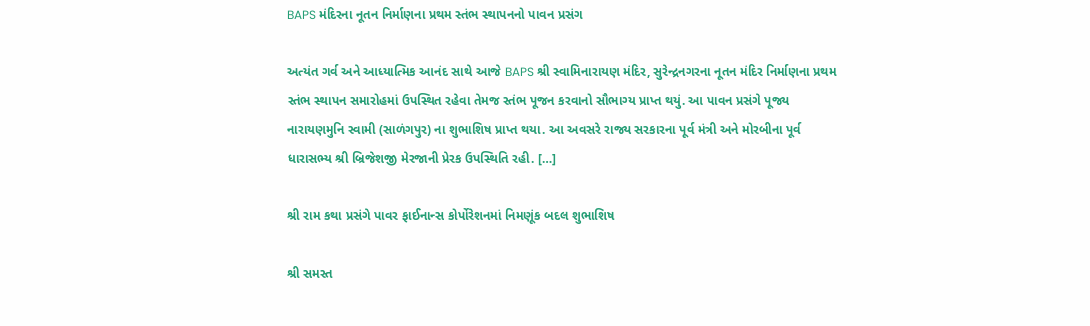BAPS મંદિરના નૂતન નિર્માણના પ્રથમ સ્તંભ સ્થાપનનો પાવન પ્રસંગ

અત્યંત ગર્વ અને આધ્યાત્મિક આનંદ સાથે આજે BAPS શ્રી સ્વામિનારાયણ મંદિર, સુરેન્દ્રનગરના નૂતન મંદિર નિર્માણના પ્રથમ સ્તંભ સ્થાપન સમારોહમાં ઉપસ્થિત રહેવા તેમજ સ્તંભ પૂજન કરવાનો સૌભાગ્ય પ્રાપ્ત થયું. આ પાવન પ્રસંગે પૂજ્ય નારાયણમુનિ સ્વામી (સાળંગપુર) ના શુભાશિષ પ્રાપ્ત થયા. આ અવસરે રાજ્ય સરકારના પૂર્વ મંત્રી અને મોરબીના પૂર્વ ધારાસભ્ય શ્રી બ્રિજેશજી મેરજાની પ્રેરક ઉપસ્થિતિ રહી. […]

શ્રી રામ કથા પ્રસંગે પાવર ફાઈનાન્સ કોર્પોરેશનમાં નિમણૂંક બદલ શુભાશિષ

શ્રી સમસ્ત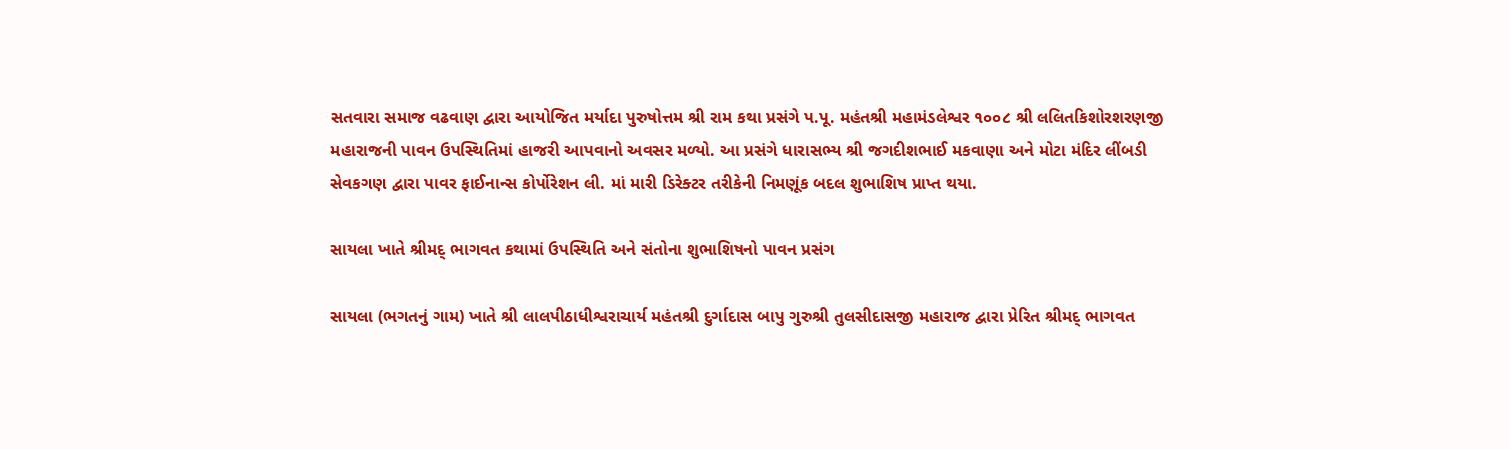સતવારા સમાજ વઢવાણ દ્વારા આયોજિત મર્યાદા પુરુષોત્તમ શ્રી રામ કથા પ્રસંગે પ.પૂ. મહંતશ્રી મહામંડલેશ્વર ૧૦૦૮ શ્રી લલિતકિશોરશરણજી મહારાજની પાવન ઉપસ્થિતિમાં હાજરી આપવાનો અવસર મળ્યો. આ પ્રસંગે ધારાસભ્ય શ્રી જગદીશભાઈ મકવાણા અને મોટા મંદિર લીંબડી સેવકગણ દ્વારા પાવર ફાઈનાન્સ કોર્પોરેશન લી. માં મારી ડિરેક્ટર તરીકેની નિમણૂંક બદલ શુભાશિષ પ્રાપ્ત થયા.

સાયલા ખાતે શ્રીમદ્ ભાગવત કથામાં ઉપસ્થિતિ અને સંતોના શુભાશિષનો પાવન પ્રસંગ

સાયલા (ભગતનું ગામ) ખાતે શ્રી લાલપીઠાધીશ્વરાચાર્ય મહંતશ્રી દુર્ગાદાસ બાપુ ગુરુશ્રી તુલસીદાસજી મહારાજ દ્વારા પ્રેરિત શ્રીમદ્ ભાગવત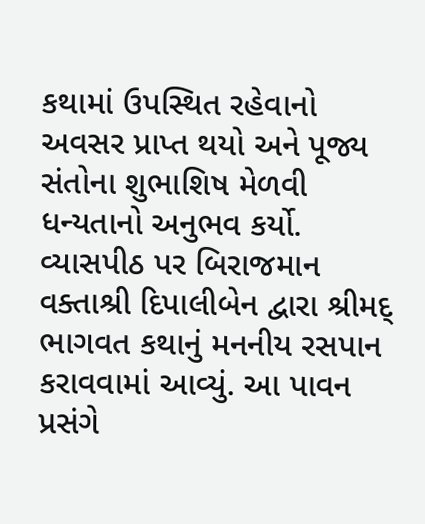કથામાં ઉપસ્થિત રહેવાનો અવસર પ્રાપ્ત થયો અને પૂજ્ય સંતોના શુભાશિષ મેળવી ધન્યતાનો અનુભવ કર્યો. વ્યાસપીઠ પર બિરાજમાન વક્તાશ્રી દિપાલીબેન દ્વારા શ્રીમદ્ ભાગવત કથાનું મનનીય રસપાન કરાવવામાં આવ્યું. આ પાવન પ્રસંગે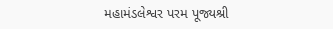મહામંડલેશ્વર પરમ પૂજ્યશ્રી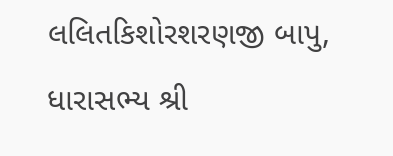લલિતકિશોરશરણજી બાપુ, ધારાસભ્ય શ્રી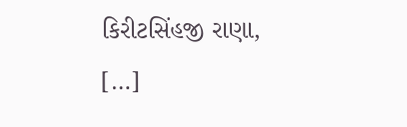કિરીટસિંહજી રાણા, […]